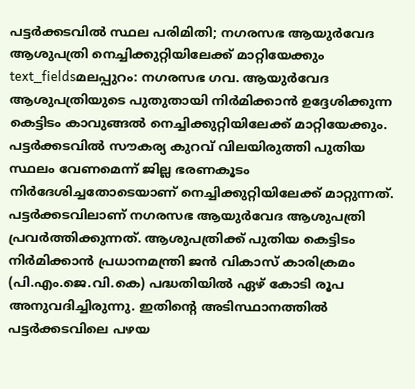പട്ടർക്കടവിൽ സ്ഥല പരിമിതി; നഗരസഭ ആയുർവേദ ആശുപത്രി നെച്ചിക്കുറ്റിയിലേക്ക് മാറ്റിയേക്കും
text_fieldsമലപ്പുറം: നഗരസഭ ഗവ. ആയുർവേദ ആശുപത്രിയുടെ പുതുതായി നിർമിക്കാൻ ഉദ്ദേശിക്കുന്ന കെട്ടിടം കാവുങ്ങൽ നെച്ചിക്കുറ്റിയിലേക്ക് മാറ്റിയേക്കും. പട്ടർക്കടവിൽ സൗകര്യ കുറവ് വിലയിരുത്തി പുതിയ സ്ഥലം വേണമെന്ന് ജില്ല ഭരണകൂടം നിർദേശിച്ചതോടെയാണ് നെച്ചിക്കുറ്റിയിലേക്ക് മാറ്റുന്നത്. പട്ടർക്കടവിലാണ് നഗരസഭ ആയുർവേദ ആശുപത്രി പ്രവർത്തിക്കുന്നത്. ആശുപത്രിക്ക് പുതിയ കെട്ടിടം നിർമിക്കാൻ പ്രധാനമന്ത്രി ജൻ വികാസ് കാരിക്രമം (പി.എം.ജെ.വി.കെ) പദ്ധതിയിൽ ഏഴ് കോടി രൂപ അനുവദിച്ചിരുന്നു. ഇതിന്റെ അടിസ്ഥാനത്തിൽ പട്ടർക്കടവിലെ പഴയ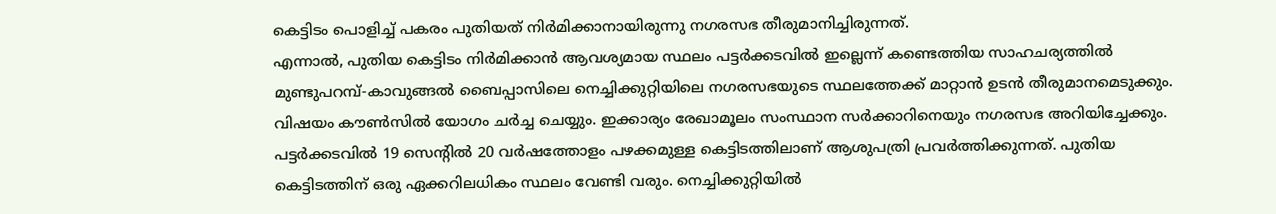കെട്ടിടം പൊളിച്ച് പകരം പുതിയത് നിർമിക്കാനായിരുന്നു നഗരസഭ തീരുമാനിച്ചിരുന്നത്.
എന്നാൽ, പുതിയ കെട്ടിടം നിർമിക്കാൻ ആവശ്യമായ സ്ഥലം പട്ടർക്കടവിൽ ഇല്ലെന്ന് കണ്ടെത്തിയ സാഹചര്യത്തിൽ മുണ്ടുപറമ്പ്-കാവുങ്ങൽ ബൈപ്പാസിലെ നെച്ചിക്കുറ്റിയിലെ നഗരസഭയുടെ സ്ഥലത്തേക്ക് മാറ്റാൻ ഉടൻ തീരുമാനമെടുക്കും. വിഷയം കൗൺസിൽ യോഗം ചർച്ച ചെയ്യും. ഇക്കാര്യം രേഖാമൂലം സംസ്ഥാന സർക്കാറിനെയും നഗരസഭ അറിയിച്ചേക്കും. പട്ടർക്കടവിൽ 19 സെന്റിൽ 20 വർഷത്തോളം പഴക്കമുള്ള കെട്ടിടത്തിലാണ് ആശുപത്രി പ്രവർത്തിക്കുന്നത്. പുതിയ കെട്ടിടത്തിന് ഒരു ഏക്കറിലധികം സ്ഥലം വേണ്ടി വരും. നെച്ചിക്കുറ്റിയിൽ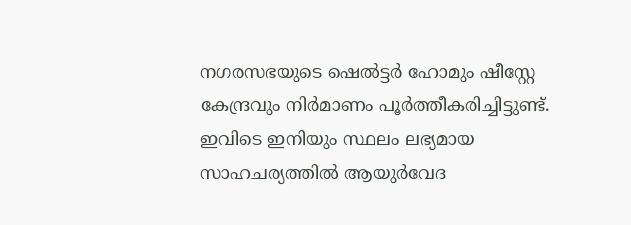നഗരസഭയുടെ ഷെൽട്ടർ ഹോമും ഷീസ്റ്റേ കേന്ദ്രവും നിർമാണം പൂർത്തീകരിച്ചിട്ടുണ്ട്. ഇവിടെ ഇനിയും സ്ഥലം ലഭ്യമായ സാഹചര്യത്തിൽ ആയുർവേദ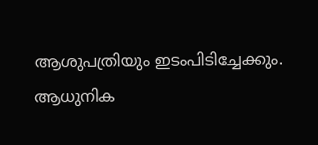ആശുപത്രിയും ഇടംപിടിച്ചേക്കും.
ആധുനിക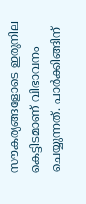സൗകര്യങ്ങളോടെ ഇരുനില കെട്ടിടമാണ് വിഭാവനം ചെയ്യുന്നത്. പാർക്കിങ്ങിന്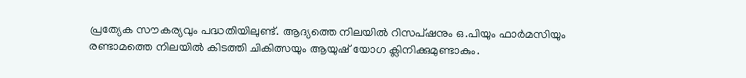പ്രത്യേക സൗകര്യവും പദ്ധതിയിലുണ്ട്. ആദ്യത്തെ നിലയിൽ റിസപ്ഷനും ഒ.പിയും ഫാർമസിയും രണ്ടാമത്തെ നിലയിൽ കിടത്തി ചികിത്സയും ആയുഷ് യോഗ ക്ലിനിക്കുമുണ്ടാകും.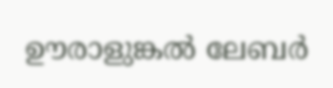ഊരാളുങ്കൽ ലേബർ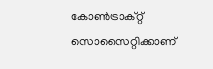കോൺട്രാക്റ്റ് സൊസൈറ്റിക്കാണ്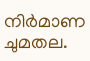നിർമാണ ചുമതല.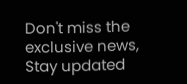Don't miss the exclusive news, Stay updated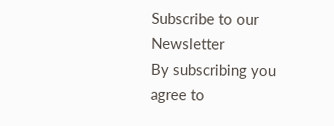Subscribe to our Newsletter
By subscribing you agree to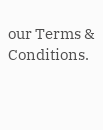our Terms & Conditions.